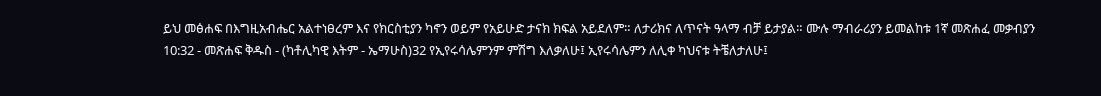ይህ መፅሐፍ በእግዚአብሔር አልተነፀረም እና የክርስቲያን ካኖን ወይም የአይሁድ ታናክ ክፍል አይደለም። ለታሪክና ለጥናት ዓላማ ብቻ ይታያል። ሙሉ ማብራሪያን ይመልከቱ 1ኛ መጽሐፈ መቃብያን 10:32 - መጽሐፍ ቅዱስ - (ካቶሊካዊ እትም - ኤማሁስ)32 የኢየሩሳሌምንም ምሽግ እለቃለሁ፤ ኢየሩሳሌምን ለሊቀ ካህናቱ ትቼለታለሁ፤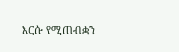እርሱ የሚጠብቋን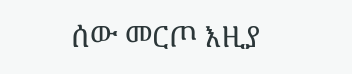ሰው መርጦ እዚያ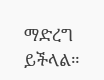ማድረግ ይችላል።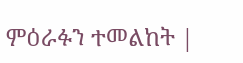ምዕራፉን ተመልከት |